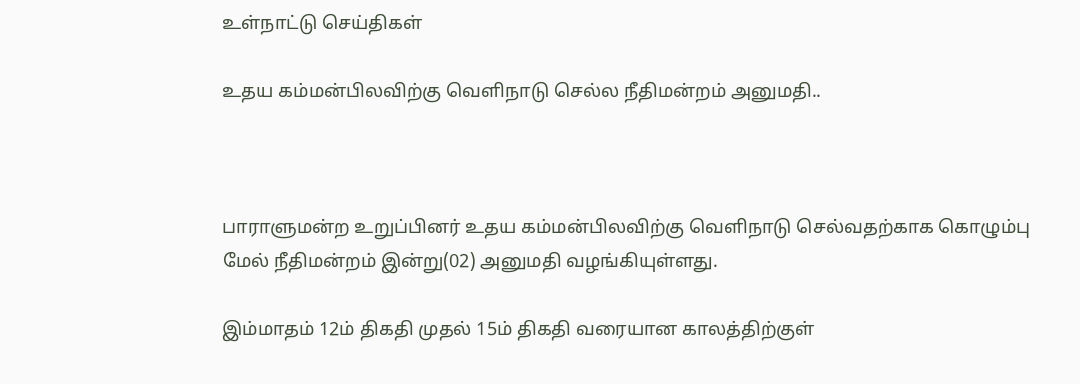உள்நாட்டு செய்திகள்

உதய கம்மன்பிலவிற்கு வௌிநாடு செல்ல நீதிமன்றம் அனுமதி..



பாராளுமன்ற உறுப்பினர் உதய கம்மன்பிலவிற்கு வௌிநாடு செல்வதற்காக கொழும்பு மேல் நீதிமன்றம் இன்று(02) அனுமதி வழங்கியுள்ளது.

இம்மாதம் 12ம் திகதி முதல் 15ம் திகதி வரையான காலத்திற்குள்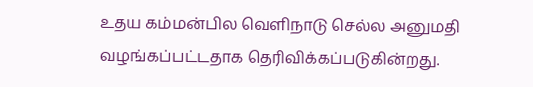உதய கம்மன்பில வௌிநாடு செல்ல அனுமதி வழங்கப்பட்டதாக தெரிவிக்கப்படுகின்றது.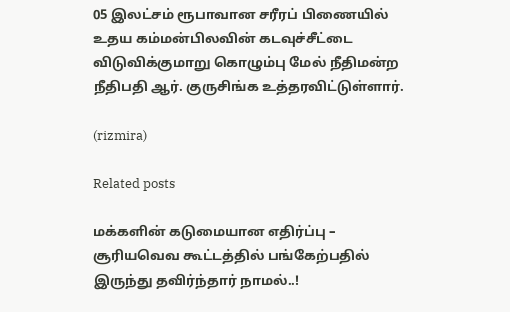05 இலட்சம் ரூபாவான சரீரப் பிணையில் உதய கம்மன்பிலவின் கடவுச்சீட்டை விடுவிக்குமாறு கொழும்பு மேல் நீதிமன்ற நீதிபதி ஆர். குருசிங்க உத்தரவிட்டுள்ளார்.

(rizmira)

Related posts

மக்களின் கடுமையான எதிர்ப்பு – சூரியவெவ கூட்டத்தில் பங்கேற்பதில் இருந்து தவிர்ந்தார் நாமல்..!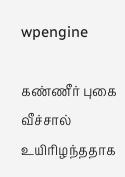wpengine

கண்ணீர் புகை வீச்சால் உயிரிழந்ததாக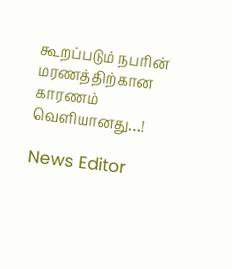கூறப்படும் நபரின் மரணத்திற்கான காரணம் வெளியானது…!

News Editor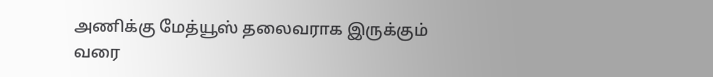அணிக்கு மேத்யூஸ் தலைவராக இருக்கும் வரை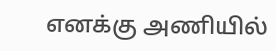எனக்கு அணியில்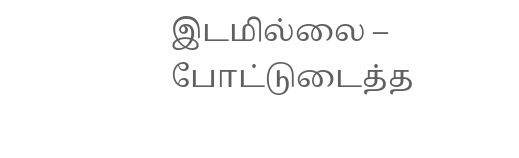இடமில்லை – போட்டுடைத்த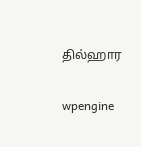தில்ஹார

wpengine